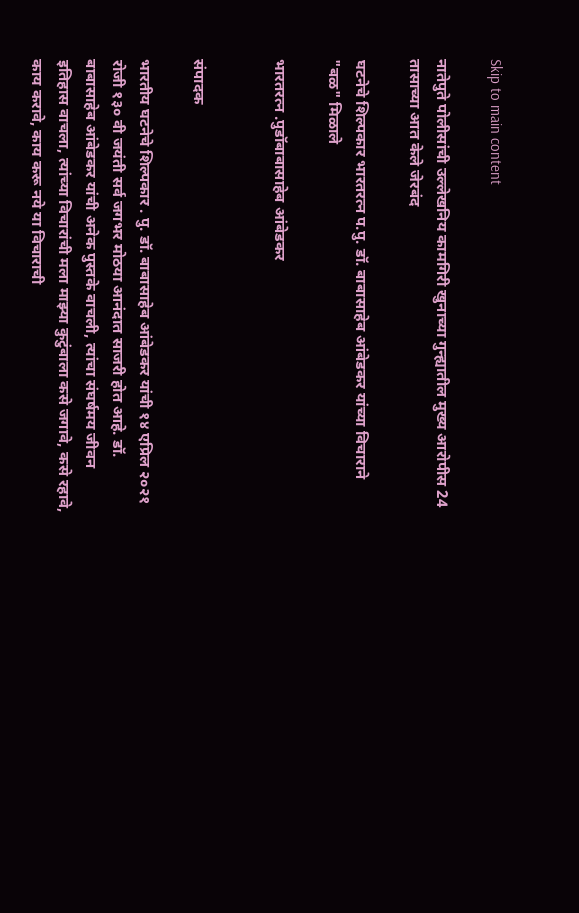Skip to main content

नातेपुते पोलीसांची उल्लेखनिय कामगिरी खुनाच्या गुन्ह्यातील मुख्य आरोपीस 24 तासाच्या आत केले जेरबंद

घटनेचे शिल्पकार भारतरत्न प.पु. डॉ. बाबासाहेब आंबेडकर यांच्या विचाराने "बळ" मिळाले

भारतरत्न .पुडॉबाबासाहेब आंबेडकर


संपादक

भारतीय घटनेचे शिल्पकार . पु. डॉ. बाबासाहेब आंबेडकर यांची १४ एप्रिल २०२१ रोजी १३० वी जयंती सर्व जगभर मोठया आनंदात साजरी होत आहे. डॉ. बाबासाहेब आंबेडकर यांची अनेक पुस्तके वाचली, त्यांचा संघर्षमय जीवन इतिहास वाचला, त्यांच्या विचारांची मला माझ्या कुटुंबाला कसे जगावे, कसे रहावे, काय करावे, काय करू नये या विचाराची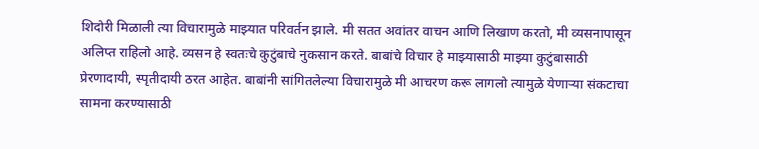शिदोरी मिळाली त्या विचारामुळे माझ्यात परिवर्तन झाले. मी सतत अवांतर वाचन आणि लिखाण करतो, मी व्यसनापासून अलिप्त राहिलो आहे. व्यसन हे स्वतःचे कुटुंबाचे नुकसान करते. बाबांचे विचार हे माझ्यासाठी माझ्या कुटुंबासाठी प्रेरणादायी, स्पृतीदायी ठरत आहेत. बाबांनी सांगितलेल्या विचारामुळे मी आचरण करू लागलो त्यामुळे येणाऱ्या संकटाचा सामना करण्यासाठी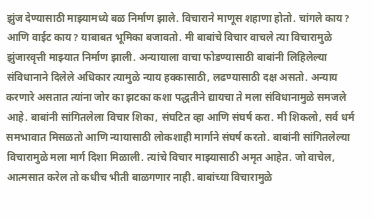झुंज देण्यासाठी माझ्यामध्ये बळ निर्माण झाले. विचाराने माणूस शहाणा होतो. चांगले काय? आणि वाईट काय? याबाबत भूमिका बजावतो. मी बाबांचे विचार वाचले त्या विचारामुळे झुंजारवृत्ती माझ्यात निर्माण झाली. अन्यायाला वाचा फोडण्यासाठी बाबांनी लिहिलेल्या संविधानाने दिलेले अधिकार त्यामुळे न्याय हक्कासाठी, लढण्यासाठी दक्ष असतो. अन्याय करणारे असतात त्यांना जोर का झटका कशा पद्धतीने द्यायचा ते मला संविधानामुळे समजले आहे. बाबांनी सांगितलेला विचार शिका, संघटित व्हा आणि संघर्ष करा. मी शिकलो, सर्व धर्म समभावात मिसळतो आणि न्यायासाठी लोकशाही मार्गाने संघर्ष करतो. बाबांनी सांगितलेल्या विचारामुळे मला मार्ग दिशा मिळाली. त्यांचे विचार माझ्यासाठी अमृत आहेत. जो वाचेल, आत्मसात करेल तो कधीच भीती बाळगणार नाही. बाबांच्या विचारामुळे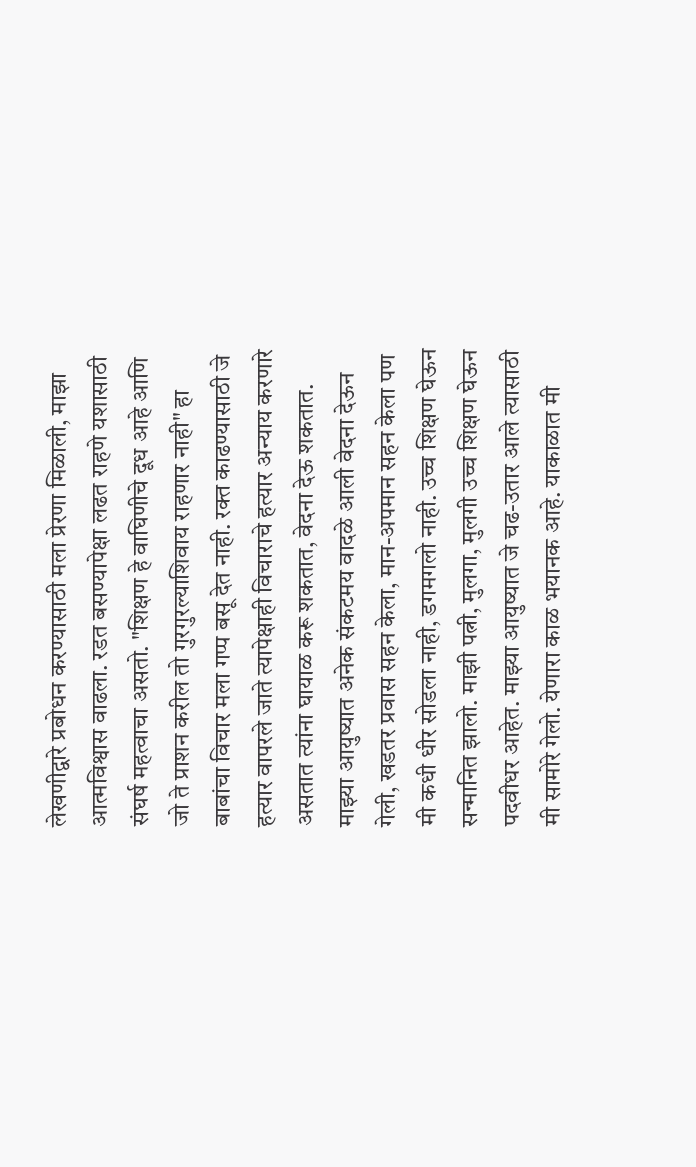लेखणीद्वारे प्रबोधन करण्यासाठी मला प्रेरणा मिळाली, माझा आत्मविश्वास वाढला. रडत बसण्यापेक्षा लढत राहणे यशासाठी संघर्ष महत्वाचा असतो. "शिक्षण हे वाघिणीचे दूध आहे आणि जो ते प्राशन करील तो गुरगुरल्याशिवाय राहणार नाही" हा बाबांचा विचार मला गप्प बसू देत नाही. रक्त काढण्यासाठी जे हत्यार वापरले जाते त्यापेक्षाही विचाराचे हत्यार अन्याय करणारे असतात त्यांना घायाळ करू शकतात, वेदना देऊ शकतात. माझ्या आयुष्यात अनेक संकटमय वादळे आली वेदना देऊन गेली, खडतर प्रवास सहन केला, मान-अपमान सहन केला पण मी कधी धीर सोडला नाही, डगमगलो नाही. उच्च शिक्षण घेऊन सन्मानित झालो. माझी पत्नी, मुलगा, मुलगी उच्च शिक्षण घेऊन पदवीधर आहेत. माझ्या आयुष्यात जे चढ-उतार आले त्यासाठी मी सामोरे गेलो. येणारा काळ भयानक आहे. याकाळात मी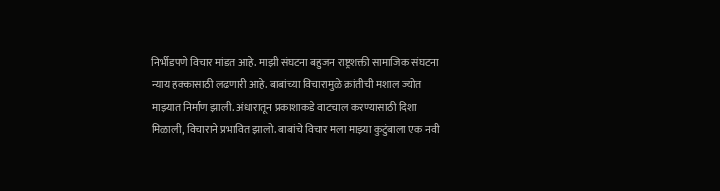निर्भीडपणे विचार मांडत आहे. माझी संघटना बहुजन राष्ट्रशक्ती सामाजिक संघटना न्याय हक्कासाठी लढणारी आहे. बाबांच्या विचारामुळे क्रांतीची मशाल ज्योत माझ्यात निर्माण झाली. अंधारातून प्रकाशाकडे वाटचाल करण्यासाठी दिशा मिळाली, विचाराने प्रभावित झालो. बाबांचे विचार मला माझ्या कुटुंबाला एक नवी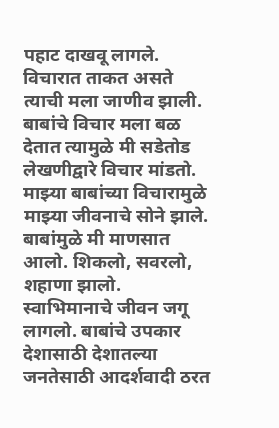पहाट दाखवू लागले. विचारात ताकत असते त्याची मला जाणीव झाली. बाबांचे विचार मला बळ देतात त्यामुळे मी सडेतोड लेखणीद्वारे विचार मांडतो. माझ्या बाबांच्या विचारामुळे माझ्या जीवनाचे सोने झाले. बाबांमुळे मी माणसात आलो. शिकलो, सवरलो, शहाणा झालो. स्वाभिमानाचे जीवन जगू लागलो. बाबांचे उपकार देशासाठी देशातल्या जनतेसाठी आदर्शवादी ठरत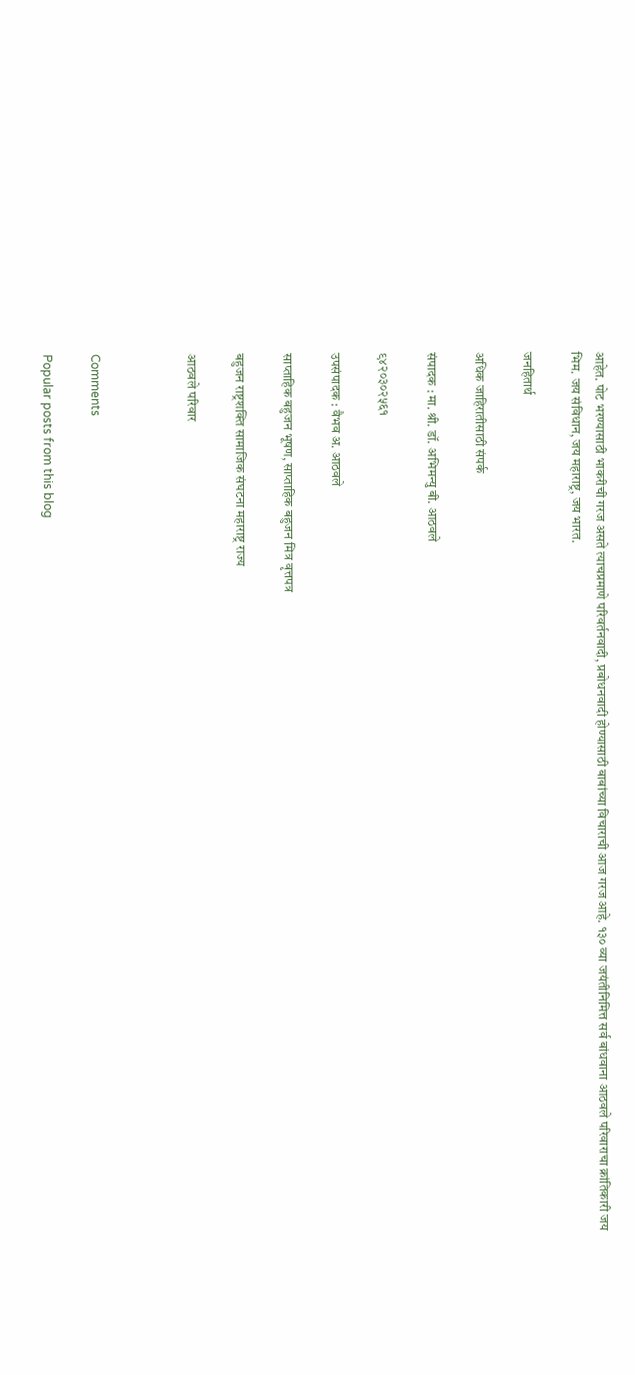आहेत. पोट भरण्यासाठी भाकरीची गरज असते त्याचप्रमाणे परिवर्तनवादी, प्रबोधनवादी होण्यासाठी बाबांच्या विचाराची आज गरज आहे. १३० व्या जयंतीनिमित्त सर्व बांधवाना आठवले परिवाराचा क्रांतिकारी जय भिम. जय संविधान, जय महाराष्ट्र, जय भारत.

जनहितार्थ

अधिक जाहिरातीसाठी संपर्क

संपादक : मा. श्री. डॉ. अभिमन्यु बी. आठवले

९४२०३०२५६१

उपसंपादक : वैभव अ. आठवले

साप्ताहिक बहुजन भूषण, साप्ताहिक बहुजन मित्र वृत्तपत्र

बहुजन राष्ट्रशक्ति सामाजिक संघटना महाराष्ट्र राज्य

आठवले परिवार



Comments

Popular posts from this blog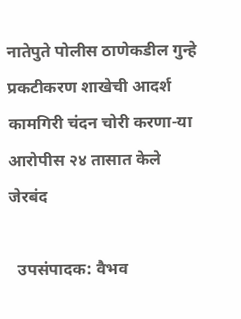नातेपुते पोलीस ठाणेकडील गुन्हे प्रकटीकरण शाखेची आदर्श कामगिरी चंदन चोरी करणा-या आरोपीस २४ तासात केले जेरबंद

  उपसंपादक: वैभव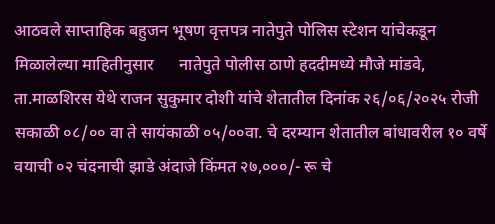आठवले साप्ताहिक बहुजन भूषण वृत्तपत्र नातेपुते पोलिस स्टेशन यांचेकडून मिळालेल्या माहितीनुसार      नातेपुते पोलीस ठाणे हददीमध्ये मौजे मांडवे, ता.माळशिरस येथे राजन सुकुमार दोशी यांचे शेतातील दिनांक २६/०६/२०२५ रोजी सकाळी ०८/०० वा ते सायंकाळी ०५/००वा. चे दरम्यान शेतातील बांधावरील १० वर्षे वयाची ०२ चंदनाची झाडे अंदाजे किंमत २७,०००/- रू चे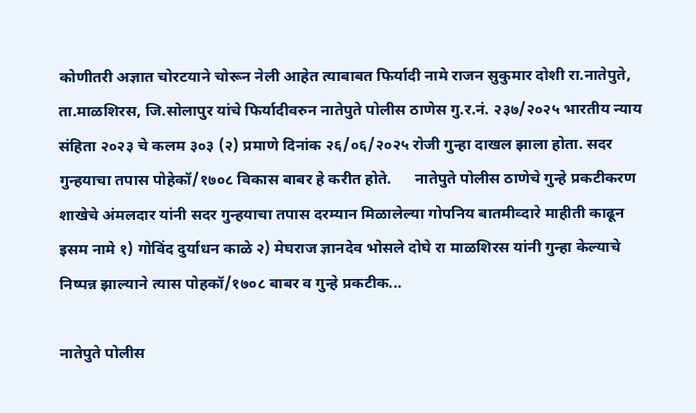कोणीतरी अज्ञात चोरटयाने चोरून नेली आहेत त्याबाबत फिर्यादी नामे राजन सुकुमार दोशी रा.नातेपुते, ता.माळशिरस, जि.सोलापुर यांचे फिर्यादीवरुन नातेपुते पोलीस ठाणेस गु.र.नं. २३७/२०२५ भारतीय न्याय संहिता २०२३ चे कलम ३०३ (२) प्रमाणे दिनांक २६/०६/२०२५ रोजी गुन्हा दाखल झाला होता. सदर गुन्हयाचा तपास पोहेकॉ/१७०८ विकास बाबर हे करीत होते.      नातेपुते पोलीस ठाणेचे गुन्हे प्रकटीकरण शाखेचे अंमलदार यांनी सदर गुन्हयाचा तपास दरम्यान मिळालेल्या गोपनिय बातमीव्दारे माहीती काढून इसम नामे १) गोविंद दुर्याधन काळे २) मेघराज ज्ञानदेव भोसले दोघे रा माळशिरस यांनी गुन्हा केल्याचे निष्पन्न झाल्याने त्यास पोहकॉ/१७०८ बाबर व गुन्हे प्रकटीक...

नातेपुते पोलीस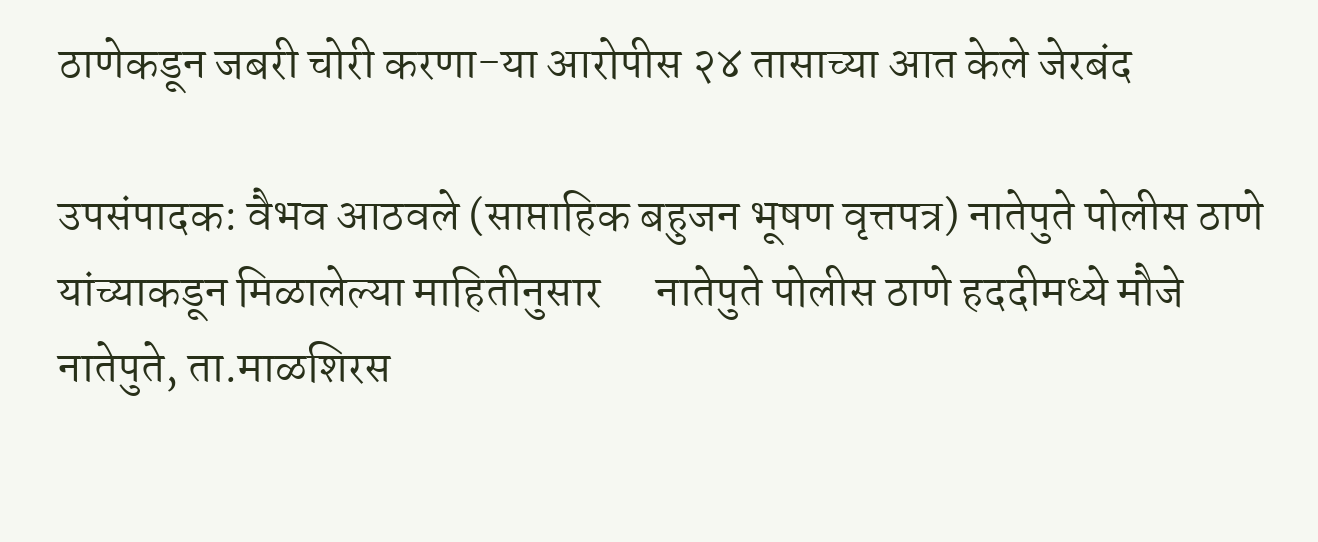ठाणेकडून जबरी चोरी करणा-या आरोपीस २४ तासाच्या आत केले जेरबंद

उपसंपादक: वैभव आठवले (साप्ताहिक बहुजन भूषण वृत्तपत्र) नातेपुते पोलीस ठाणे यांच्याकडून मिळालेल्या माहितीनुसार      नातेपुते पोलीस ठाणे हददीमध्ये मौजे नातेपुते, ता.माळशिरस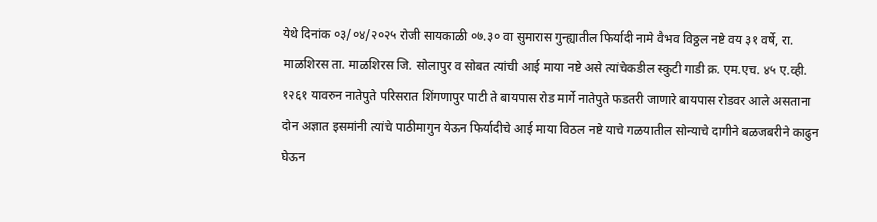येथे दिनांक ०३/०४/२०२५ रोजी सायकाळी ०७.३० वा सुमारास गुन्ह्यातील फिर्यादी नामे वैभव विठ्ठल नष्टे वय ३१ वर्षे, रा. माळशिरस ता. माळशिरस जि. सोलापुर व सोबत त्यांची आई माया नष्टे असे त्यांचेकडील स्कुटी गाडी क्र. एम.एच. ४५ ए.व्ही. १२६१ यावरुन नातेपुते परिसरात शिंगणापुर पाटी ते बायपास रोड मार्गे नातेपुते फडतरी जाणारे बायपास रोडवर आले असताना दोन अज्ञात इसमांनी त्यांचे पाठीमागुन येऊन फिर्यादीचे आई माया विठल नष्टे याचे गळयातील सोन्याचे दागीने बळजबरीने काढुन घेऊन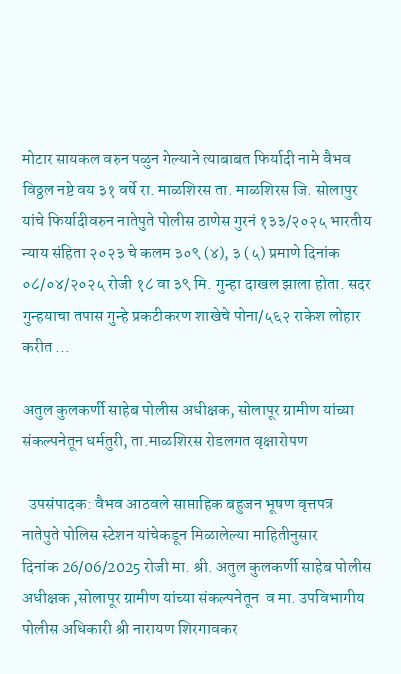मोटार सायकल वरुन पळुन गेल्याने त्याबाबत फिर्यादी नामे वैभव विठ्ठल नष्टे वय ३१ वर्षे रा. माळशिरस ता. माळशिरस जि. सोलापुर यांचे फिर्यादीवरुन नातेपुते पोलीस ठाणेस गुरनं १३३/२०२५ भारतीय न्याय संहिता २०२३ चे कलम ३०९ (४), ३ (५) प्रमाणे दिनांक ०८/०४/२०२५ रोजी १८ वा ३९ मि. गुन्हा दाखल झाला होता. सदर गुन्हयाचा तपास गुन्हे प्रकटीकरण शाखेचे पोना/५६२ राकेश लोहार करीत ...

अतुल कुलकर्णी साहेब पोलीस अधीक्षक, सोलापूर ग्रामीण यांच्या संकल्पनेतून धर्मतुरी, ता.माळशिरस रोडलगत वृक्षारोपण

  उपसंपादक: वैभव आठवले साप्ताहिक बहुजन भूषण वृत्तपत्र नातेपुते पोलिस स्टेशन यांचेकडून मिळालेल्या माहितीनुसार       दिनांक 26/06/2025 रोजी मा. श्री. अतुल कुलकर्णी साहेब पोलीस अधीक्षक ,सोलापूर ग्रामीण यांच्या संकल्पनेतून  व मा. उपविभागीय पोलीस अधिकारी श्री नारायण शिरगावकर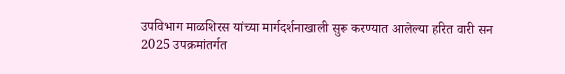उपविभाग माळशिरस यांच्या मार्गदर्शनाखाली सुरू करण्यात आलेल्या हरित वारी सन 2025 उपक्रमांतर्गत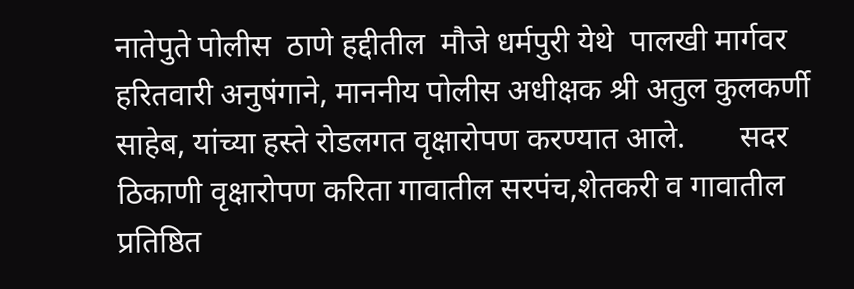नातेपुते पोलीस  ठाणे हद्दीतील  मौजे धर्मपुरी येथे  पालखी मार्गवर हरितवारी अनुषंगाने, माननीय पोलीस अधीक्षक श्री अतुल कुलकर्णी साहेब, यांच्या हस्ते रोडलगत वृक्षारोपण करण्यात आले.       सदर ठिकाणी वृक्षारोपण करिता गावातील सरपंच,शेतकरी व गावातील प्रतिष्ठित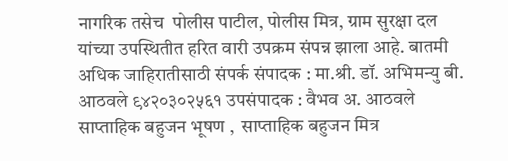नागरिक तसेच  पोलीस पाटील, पोलीस मित्र, ग्राम सुरक्षा दल यांच्या उपस्थितीत हरित वारी उपक्रम संपन्न झाला आहे. बातमी अधिक जाहिरातीसाठी संपर्क संपादक : मा.श्री. डॉ. अभिमन्यु बी. आठवले ९४२०३०२५६१ उपसंपादक : वैभव अ. आठवले साप्ताहिक बहुजन भूषण ,  साप्ताहिक बहुजन मित्र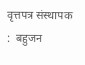वृत्तपत्र संस्थापक :  बहुजन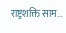राष्ट्रशक्ति साम...